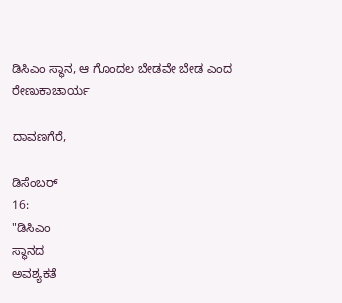ಡಿಸಿಎಂ ಸ್ಥಾನ, ಆ ಗೊಂದಲ ಬೇಡವೇ ಬೇಡ ಎಂದ ರೇಣುಕಾಚಾರ್ಯ

ದಾವಣಗೆರೆ,

ಡಿಸೆಂಬರ್
16:
"ಡಿಸಿಎಂ
ಸ್ಥಾನದ
ಅವಶ್ಯಕತೆ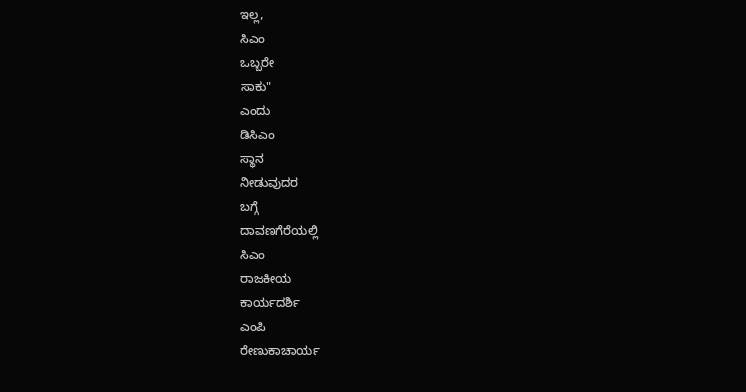ಇಲ್ಲ,
ಸಿಎಂ
ಒಬ್ಬರೇ
ಸಾಕು"
ಎಂದು
ಡಿಸಿಎಂ
ಸ್ಥಾನ
ನೀಡುವುದರ
ಬಗ್ಗೆ
ದಾವಣಗೆರೆಯಲ್ಲಿ
ಸಿಎಂ
ರಾಜಕೀಯ
ಕಾರ್ಯದರ್ಶಿ
ಎಂಪಿ
ರೇಣುಕಾಚಾರ್ಯ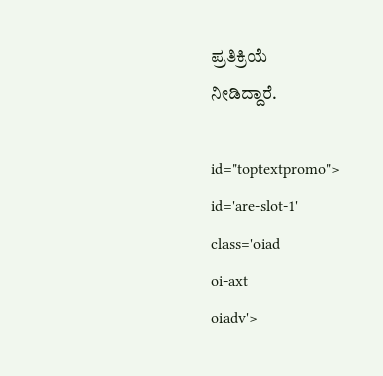ಪ್ರತಿಕ್ರಿಯೆ
ನೀಡಿದ್ದಾರೆ.

id="toptextpromo">
id='are-slot-1'
class='oiad
oi-axt
oiadv'>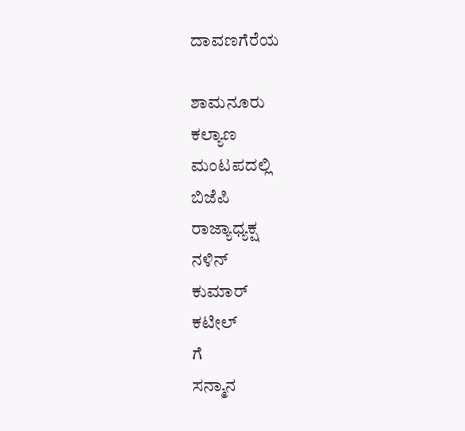ದಾವಣಗೆರೆಯ

ಶಾಮನೂರು
ಕಲ್ಯಾಣ
ಮಂಟಪದಲ್ಲಿ
ಬಿಜೆಪಿ
ರಾಜ್ಯಾಧ್ಯಕ್ಷ
ನಳಿನ್
ಕುಮಾರ್
ಕಟೀಲ್
ಗೆ
ಸನ್ಮಾನ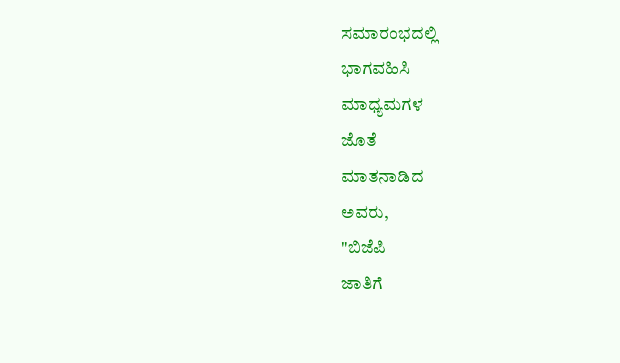ಸಮಾರಂಭದಲ್ಲಿ
ಭಾಗವಹಿಸಿ
ಮಾಧ್ಯಮಗಳ
ಜೊತೆ
ಮಾತನಾಡಿದ
ಅವರು,
"ಬಿಜೆಪಿ
ಜಾತಿಗೆ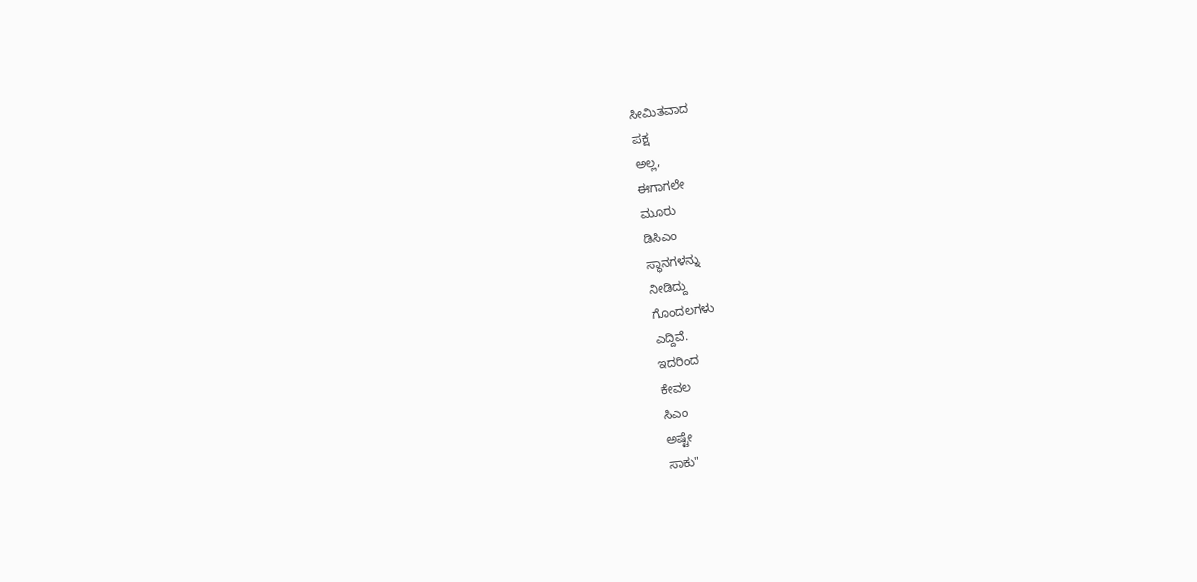ಸೀಮಿತವಾದ
ಪಕ್ಷ
ಅಲ್ಲ,
ಈಗಾಗಲೇ
ಮೂರು
ಡಿಸಿಎಂ
ಸ್ಥಾನಗಳನ್ನು
ನೀಡಿದ್ದು
ಗೊಂದಲಗಳು
ಎದ್ದಿವೆ.
ಇದರಿಂದ
ಕೇವಲ‌
ಸಿಎಂ
ಅಷ್ಟೇ
ಸಾಕು"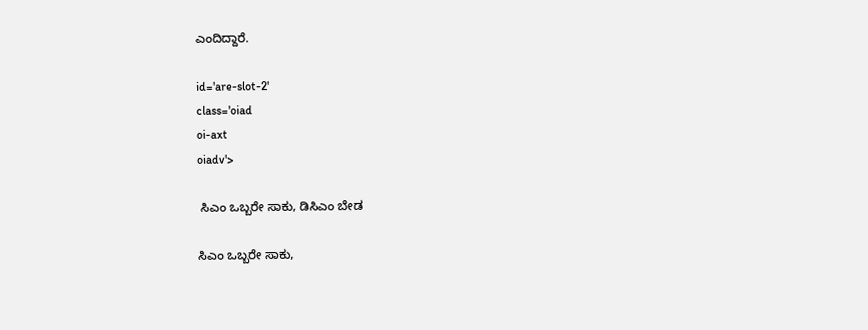ಎಂದಿದ್ದಾರೆ.

id='are-slot-2'
class='oiad
oi-axt
oiadv'>

 ಸಿಎಂ ಒಬ್ಬರೇ ಸಾಕು, ಡಿಸಿಎಂ ಬೇಡ

ಸಿಎಂ ಒಬ್ಬರೇ ಸಾಕು,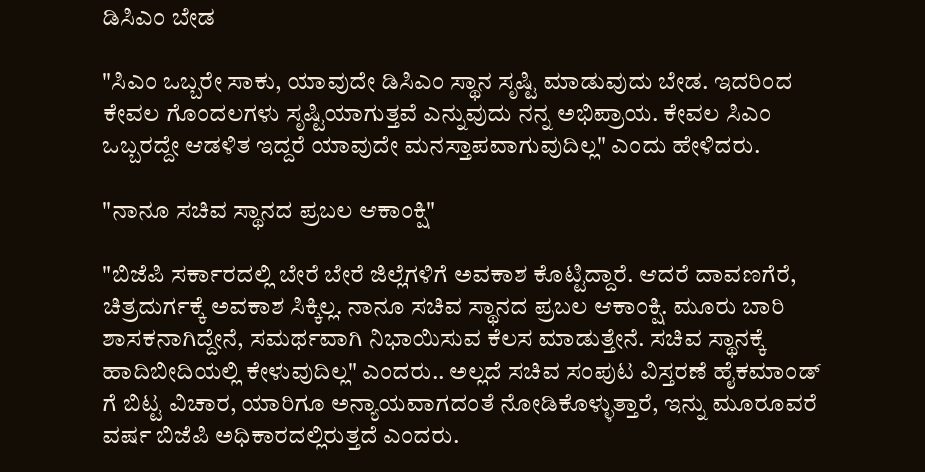ಡಿಸಿಎಂ ಬೇಡ

"ಸಿಎಂ ಒಬ್ಬರೇ ಸಾಕು, ಯಾವುದೇ ಡಿಸಿಎಂ ಸ್ಥಾನ ಸೃಷ್ಟಿ ಮಾಡುವುದು ಬೇಡ. ಇದರಿಂದ ಕೇವಲ ಗೊಂದಲಗಳು ಸೃಷ್ಟಿಯಾಗುತ್ತವೆ ಎನ್ನುವುದು ನನ್ನ ಅಭಿಪ್ರಾಯ. ಕೇವಲ ಸಿಎಂ ಒಬ್ಬರದ್ದೇ ಆಡಳಿತ ಇದ್ದರೆ ಯಾವುದೇ ಮನಸ್ತಾಪವಾಗುವುದಿಲ್ಲ" ಎಂದು ಹೇಳಿದರು.

"ನಾನೂ ಸಚಿವ ಸ್ಥಾನದ ಪ್ರಬಲ ಆಕಾಂಕ್ಷಿ"

"ಬಿಜೆಪಿ ಸರ್ಕಾರದಲ್ಲಿ ಬೇರೆ ಬೇರೆ ಜಿಲ್ಲೆಗಳಿಗೆ ಅವಕಾಶ ಕೊಟ್ಟಿದ್ದಾರೆ. ಆದರೆ ದಾವಣಗೆರೆ, ಚಿತ್ರದುರ್ಗಕ್ಕೆ ಅವಕಾಶ ಸಿಕ್ಕಿಲ್ಲ‌. ನಾನೂ ಸಚಿವ ಸ್ಥಾನದ ಪ್ರಬಲ ಆಕಾಂಕ್ಷಿ. ಮೂರು ಬಾರಿ ಶಾಸಕನಾಗಿದ್ದೇನೆ, ಸಮರ್ಥವಾಗಿ‌ ನಿಭಾಯಿಸುವ ಕೆಲಸ ಮಾಡುತ್ತೇನೆ. ಸಚಿವ ಸ್ಥಾನಕ್ಕೆ ಹಾದಿಬೀದಿಯಲ್ಲಿ ಕೇಳುವುದಿಲ್ಲ" ಎಂದರು.. ಅಲ್ಲದೆ ಸಚಿವ ಸಂಪುಟ ವಿಸ್ತರಣೆ ಹೈಕಮಾಂಡ್ ಗೆ ಬಿಟ್ಟ ವಿಚಾರ, ಯಾರಿಗೂ ಅನ್ಯಾಯವಾಗದಂತೆ ನೋಡಿಕೊಳ್ಳುತ್ತಾರೆ, ಇನ್ನು ಮೂರೂವರೆ ವರ್ಷ ಬಿಜೆಪಿ ಅಧಿಕಾರದಲ್ಲಿರುತ್ತದೆ ಎಂದರು.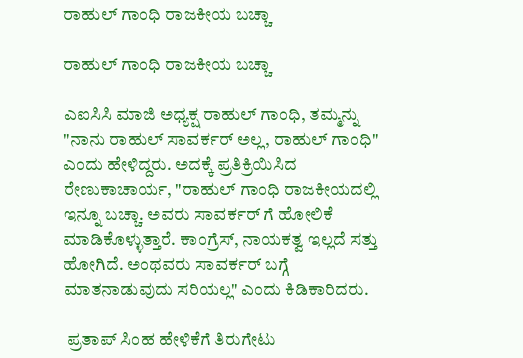ರಾಹುಲ್ ಗಾಂಧಿ ರಾಜಕೀಯ ಬಚ್ಚಾ

ರಾಹುಲ್ ಗಾಂಧಿ ರಾಜಕೀಯ ಬಚ್ಚಾ

ಎಐಸಿಸಿ ಮಾಜಿ ಅಧ್ಯಕ್ಷ ರಾಹುಲ್ ಗಾಂಧಿ, ತಮ್ಮನ್ನು "ನಾನು ರಾಹುಲ್ ಸಾವರ್ಕರ್ ಅಲ್ಲ, ರಾಹುಲ್ ಗಾಂಧಿ" ಎಂದು ಹೇಳಿದ್ದರು. ಅದಕ್ಕೆ ಪ್ರತಿಕ್ರಿಯಿಸಿದ ರೇಣುಕಾಚಾರ್ಯ, "ರಾಹುಲ್ ಗಾಂಧಿ ರಾಜಕೀಯದಲ್ಲಿ ಇನ್ನೂ ಬಚ್ಚಾ. ಅವರು ಸಾವರ್ಕರ್ ಗೆ ಹೋಲಿಕೆ ಮಾಡಿಕೊಳ್ಳುತ್ತಾರೆ. ಕಾಂಗ್ರೆಸ್, ನಾಯಕತ್ವ ಇಲ್ಲದೆ ಸತ್ತು ಹೋಗಿದೆ. ಅಂಥವರು ಸಾವರ್ಕರ್ ಬಗ್ಗೆ ಮಾತನಾಡುವುದು ಸರಿಯಲ್ಲ" ಎಂದು ಕಿಡಿಕಾರಿದರು.

 ಪ್ರತಾಪ್ ಸಿಂಹ ಹೇಳಿಕೆಗೆ ತಿರುಗೇಟು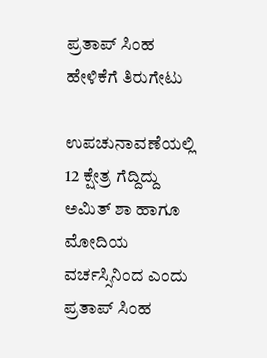ಪ್ರತಾಪ್ ಸಿಂಹ ಹೇಳಿಕೆಗೆ ತಿರುಗೇಟು

ಉಪಚುನಾವಣೆಯಲ್ಲಿ 12 ಕ್ಷೇತ್ರ ಗೆದ್ದಿದ್ದು ಅಮಿತ್ ಶಾ ಹಾಗೂ ಮೋದಿಯ ವರ್ಚಸ್ಸಿನಿಂದ ಎಂದು ಪ್ರತಾಪ್ ಸಿಂಹ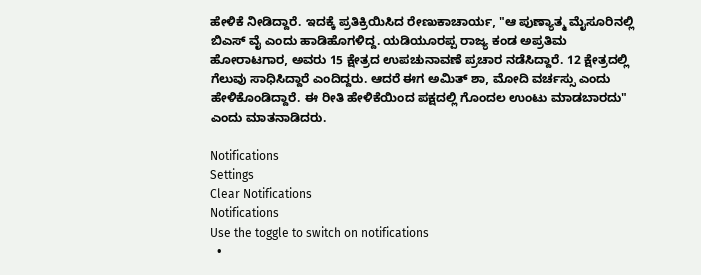ಹೇಳಿಕೆ ನೀಡಿದ್ದಾರೆ. ಇದಕ್ಕೆ ಪ್ರತಿಕ್ರಿಯಿಸಿದ ರೇಣುಕಾಚಾರ್ಯ, "ಆ ಪುಣ್ಯಾತ್ಮ ಮೈಸೂರಿನಲ್ಲಿ ಬಿಎಸ್ ವೈ ಎಂದು ಹಾಡಿಹೊಗಳಿದ್ದ. ಯಡಿಯೂರಪ್ಪ ರಾಜ್ಯ ಕಂಡ ಅಪ್ರತಿಮ ಹೋರಾಟಗಾರ, ಅವರು 15 ಕ್ಷೇತ್ರದ ಉಪ‌ಚುನಾವಣೆ ಪ್ರಚಾರ ನಡೆಸಿದ್ದಾರೆ. 12 ಕ್ಷೇತ್ರದಲ್ಲಿ ಗೆಲುವು ಸಾಧಿಸಿದ್ದಾರೆ ಎಂದಿದ್ದರು. ಆದರೆ ಈಗ ಅಮಿತ್ ಶಾ, ಮೋದಿ ವರ್ಚಸ್ಸು ಎಂದು ಹೇಳಿಕೊಂಡಿದ್ದಾರೆ. ಈ ರೀತಿ ಹೇಳಿಕೆಯಿಂದ ಪಕ್ಷದಲ್ಲಿ ಗೊಂದಲ ಉಂಟು ಮಾಡಬಾರದು" ಎಂದು ಮಾತನಾಡಿದರು.

Notifications
Settings
Clear Notifications
Notifications
Use the toggle to switch on notifications
  •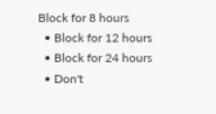Block for 8 hours
  • Block for 12 hours
  • Block for 24 hours
  • Don't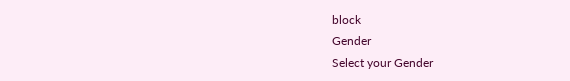block
Gender
Select your Gender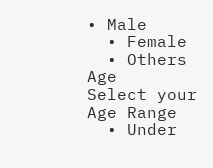• Male
  • Female
  • Others
Age
Select your Age Range
  • Under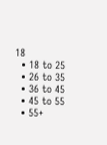18
  • 18 to 25
  • 26 to 35
  • 36 to 45
  • 45 to 55
  • 55+